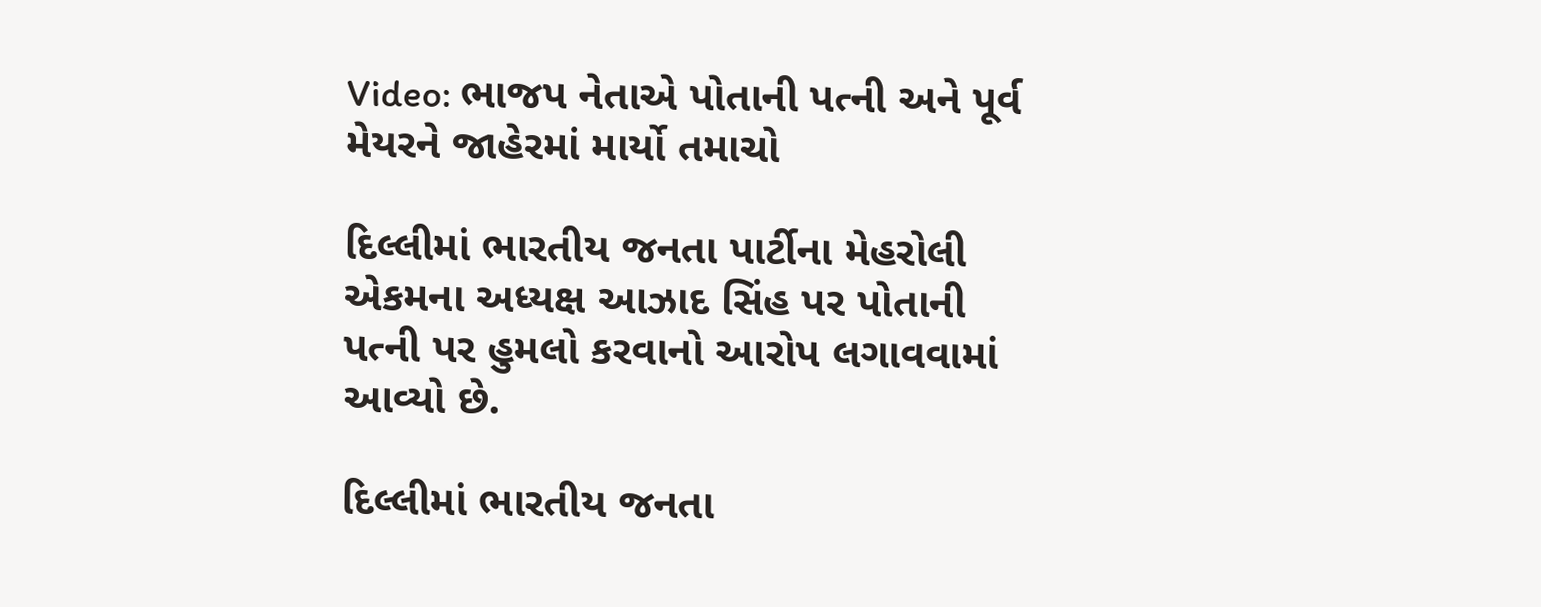Video: ભાજપ નેતાએ પોતાની પત્ની અને પૂર્વ મેયરને જાહેરમાં માર્યો તમાચો

દિલ્લીમાં ભારતીય જનતા પાર્ટીના મેહરોલી એકમના અધ્યક્ષ આઝાદ સિંહ પર પોતાની પત્ની પર હુમલો કરવાનો આરોપ લગાવવામાં આવ્યો છે.

દિલ્લીમાં ભારતીય જનતા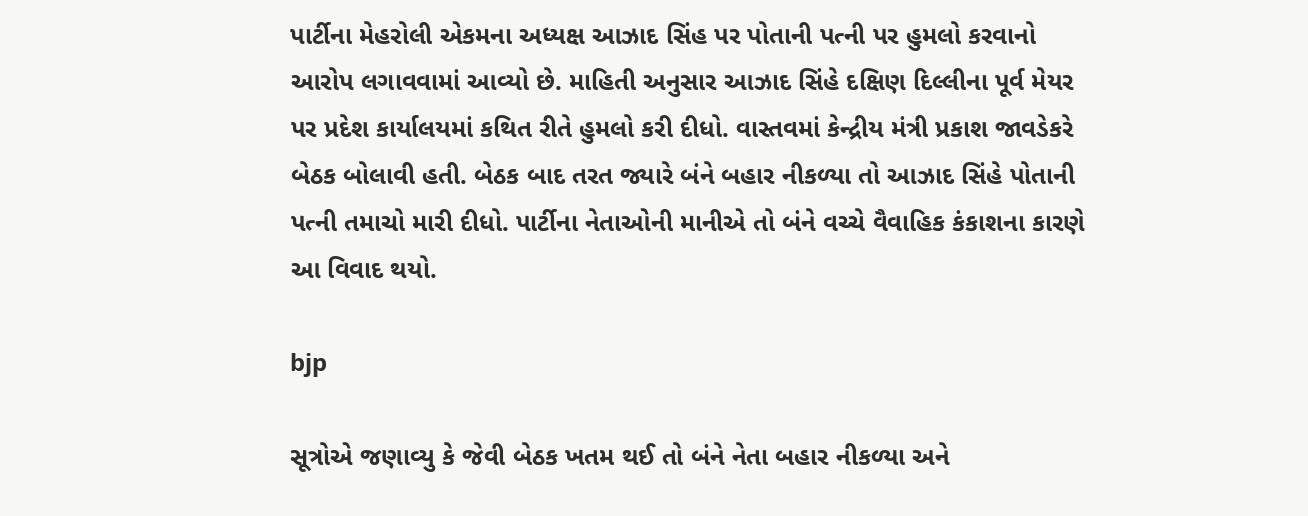પાર્ટીના મેહરોલી એકમના અધ્યક્ષ આઝાદ સિંહ પર પોતાની પત્ની પર હુમલો કરવાનો આરોપ લગાવવામાં આવ્યો છે. માહિતી અનુસાર આઝાદ સિંહે દક્ષિણ દિલ્લીના પૂર્વ મેયર પર પ્રદેશ કાર્યાલયમાં કથિત રીતે હુમલો કરી દીધો. વાસ્તવમાં કેન્દ્રીય મંત્રી પ્રકાશ જાવડેકરે બેઠક બોલાવી હતી. બેઠક બાદ તરત જ્યારે બંને બહાર નીકળ્યા તો આઝાદ સિંહે પોતાની પત્ની તમાચો મારી દીધો. પાર્ટીના નેતાઓની માનીએ તો બંને વચ્ચે વૈવાહિક કંકાશના કારણે આ વિવાદ થયો.

bjp

સૂત્રોએ જણાવ્યુ કે જેવી બેઠક ખતમ થઈ તો બંને નેતા બહાર નીકળ્યા અને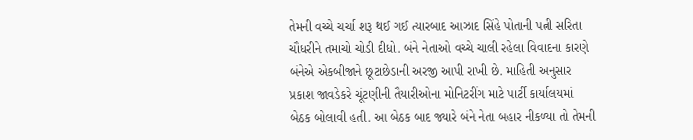તેમની વચ્ચે ચર્ચા શરૂ થઈ ગઈ ત્યારબાદ આઝાદ સિંહે પોતાની પત્ની સરિતા ચૌધરીને તમાચો ચોડી દીધો. બંને નેતાઓ વચ્ચે ચાલી રહેલા વિવાદના કારણે બંનેએ એકબીજાને છૂટાછેડાની અરજી આપી રાખી છે. માહિતી અનુસાર પ્રકાશ જાવડેકરે ચૂંટણીની તૈયારીઓના મોનિટરીંગ માટે પાર્ટી કાર્યાલયમાં બેઠક બોલાવી હતી. આ બેઠક બાદ જ્યારે બંને નેતા બહાર નીકળ્યા તો તેમની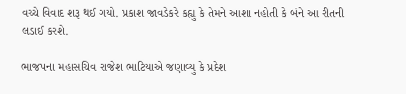વચ્ચે વિવાદ શરૂ થઈ ગયો. પ્રકાશ જાવડેકરે કહ્યુ કે તેમને આશા નહોતી કે બંને આ રીતની લડાઈ કરશે.

ભાજપના મહાસચિવ રાજેશ ભાટિયાએ જણાવ્યુ કે પ્રદેશ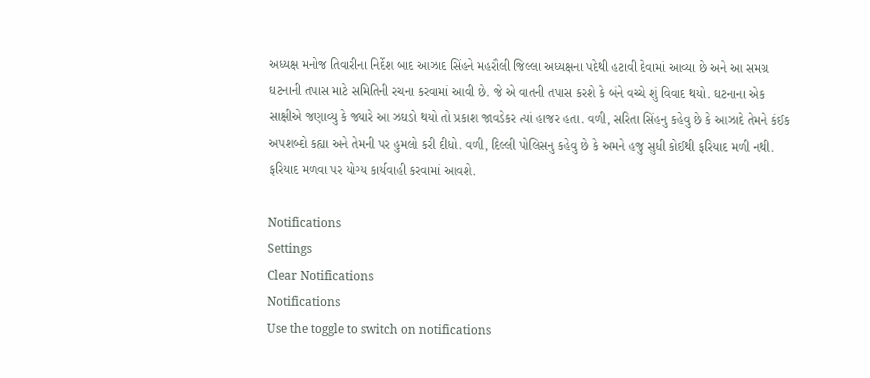અધ્યક્ષ મનોજ તિવારીના નિર્દેશ બાદ આઝાદ સિંહને મહરૌલી જિલ્લા અધ્યક્ષના પદેથી હટાવી દેવામાં આવ્યા છે અને આ સમગ્ર ઘટનાની તપાસ માટે સમિતિની રચના કરવામાં આવી છે. જે એ વાતની તપાસ કરશે કે બંને વચ્ચે શું વિવાદ થયો. ઘટનાના એક સાક્ષીએ જણાવ્યુ કે જ્યારે આ ઝઘડો થયો તો પ્રકાશ જાવડેકર ત્યાં હાજર હતા. વળી, સરિતા સિંહનુ કહેવુ છે કે આઝાદે તેમને કંઈક અપશબ્દો કહ્યા અને તેમની પર હુમલો કરી દીધો. વળી, દિલ્લી પોલિસનુ કહેવુ છે કે અમને હજુ સુધી કોઈથી ફરિયાદ મળી નથી. ફરિયાદ મળવા પર યોગ્ય કાર્યવાહી કરવામાં આવશે.

Notifications
Settings
Clear Notifications
Notifications
Use the toggle to switch on notifications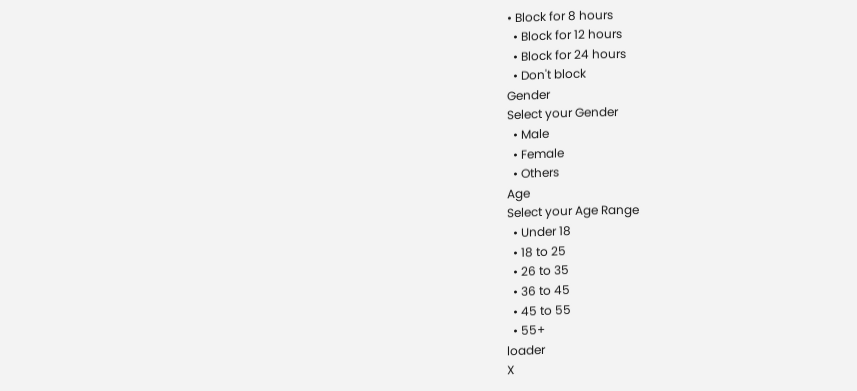• Block for 8 hours
  • Block for 12 hours
  • Block for 24 hours
  • Don't block
Gender
Select your Gender
  • Male
  • Female
  • Others
Age
Select your Age Range
  • Under 18
  • 18 to 25
  • 26 to 35
  • 36 to 45
  • 45 to 55
  • 55+
loader
X